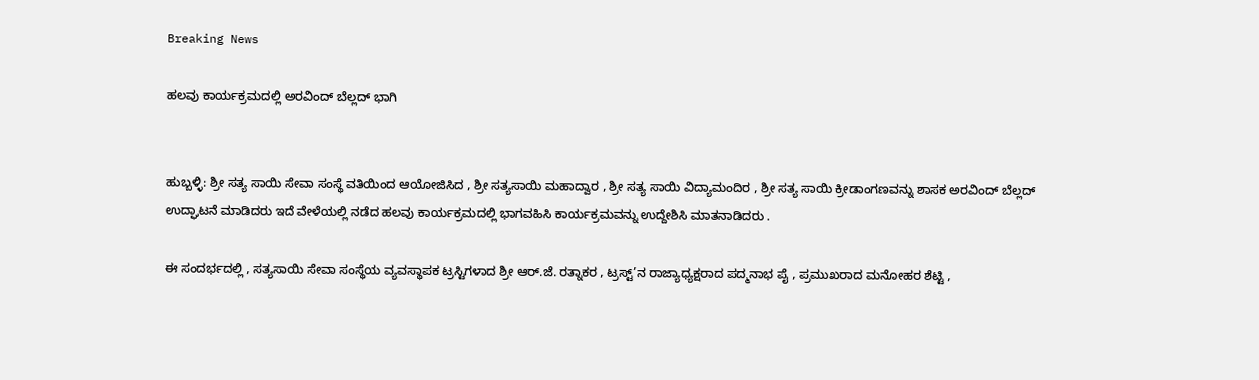Breaking News

ಹಲವು ಕಾರ್ಯಕ್ರಮದಲ್ಲಿ ಅರವಿಂದ್ ಬೆಲ್ಲದ್ ಭಾಗಿ


ಹುಬ್ಬಳ್ಳಿ: ಶ್ರೀ ಸತ್ಯ ಸಾಯಿ ಸೇವಾ ಸಂಸ್ಥೆ ವತಿಯಿಂದ ಆಯೋಜಿಸಿದ , ಶ್ರೀ ಸತ್ಯಸಾಯಿ ಮಹಾದ್ವಾರ , ಶ್ರೀ ಸತ್ಯ ಸಾಯಿ ವಿದ್ಯಾಮಂದಿರ , ಶ್ರೀ ಸತ್ಯ ಸಾಯಿ ಕ್ರೀಡಾಂಗಣವನ್ನು ಶಾಸಕ ಅರವಿಂದ್ ಬೆಲ್ಲದ್ ಉದ್ಘಾಟನೆ ಮಾಡಿದರು ಇದೆ ವೇಳೆಯಲ್ಲಿ ನಡೆದ ಹಲವು ಕಾರ್ಯಕ್ರಮದಲ್ಲಿ ಭಾಗವಹಿಸಿ ಕಾರ್ಯಕ್ರಮವನ್ನು ಉದ್ದೇಶಿಸಿ ಮಾತನಾಡಿದರು .

ಈ ಸಂದರ್ಭದಲ್ಲಿ , ಸತ್ಯಸಾಯಿ ಸೇವಾ ಸಂಸ್ಥೆಯ ವ್ಯವಸ್ಥಾಪಕ ಟ್ರಸ್ಟಿಗಳಾದ ಶ್ರೀ ಆರ್.ಜೆ. ರತ್ನಾಕರ , ಟ್ರಸ್ಟ್’ನ ರಾಜ್ಯಾಧ್ಯಕ್ಷರಾದ ಪದ್ಮನಾಭ ಪೈ , ಪ್ರಮುಖರಾದ ಮನೋಹರ ಶೆಟ್ಟಿ ,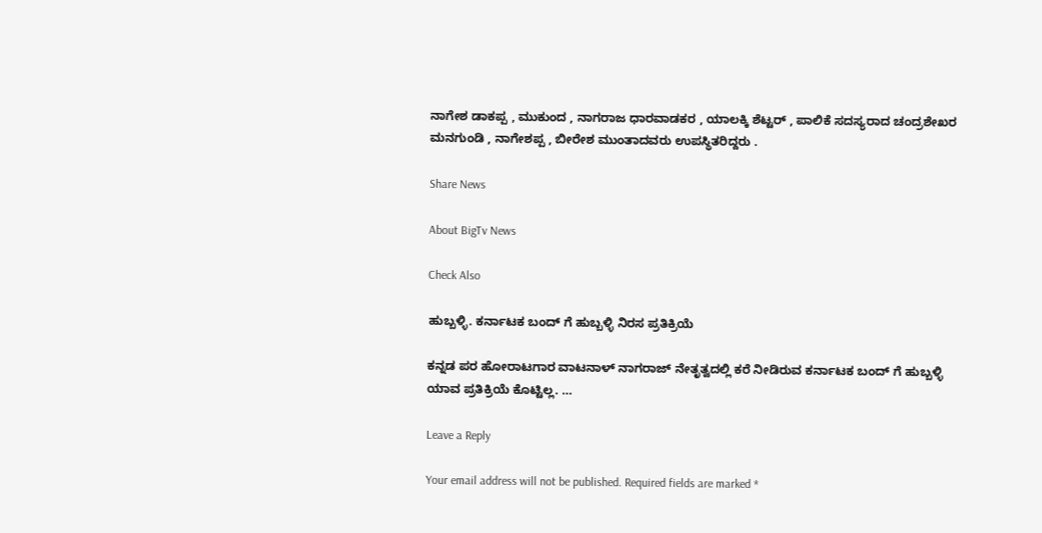ನಾಗೇಶ ಡಾಕಪ್ಪ , ಮುಕುಂದ , ನಾಗರಾಜ ಧಾರವಾಡಕರ , ಯಾಲಕ್ಕಿ ಶೆಟ್ಟರ್ , ಪಾಲಿಕೆ ಸದಸ್ಯರಾದ ಚಂದ್ರಶೇಖರ ಮನಗುಂಡಿ , ನಾಗೇಶಪ್ಪ , ಬೀರೇಶ ಮುಂತಾದವರು ಉಪಸ್ಥಿತರಿದ್ದರು .

Share News

About BigTv News

Check Also

ಹುಬ್ಬಳ್ಳಿ. ಕರ್ನಾಟಕ ಬಂದ್ ಗೆ ಹುಬ್ಬಳ್ಳಿ ನಿರಸ ಪ್ರತಿಕ್ರಿಯೆ

ಕನ್ನಡ ಪರ ಹೋರಾಟಗಾರ ವಾಟನಾಳ್ ನಾಗರಾಜ್ ನೇತೃತ್ವದಲ್ಲಿ ಕರೆ ನೀಡಿರುವ ಕರ್ನಾಟಕ ಬಂದ್ ಗೆ ಹುಬ್ಬಳ್ಳಿ ಯಾವ ಪ್ರತಿಕ್ರಿಯೆ ಕೊಟ್ಟಿಲ್ಲ. …

Leave a Reply

Your email address will not be published. Required fields are marked *